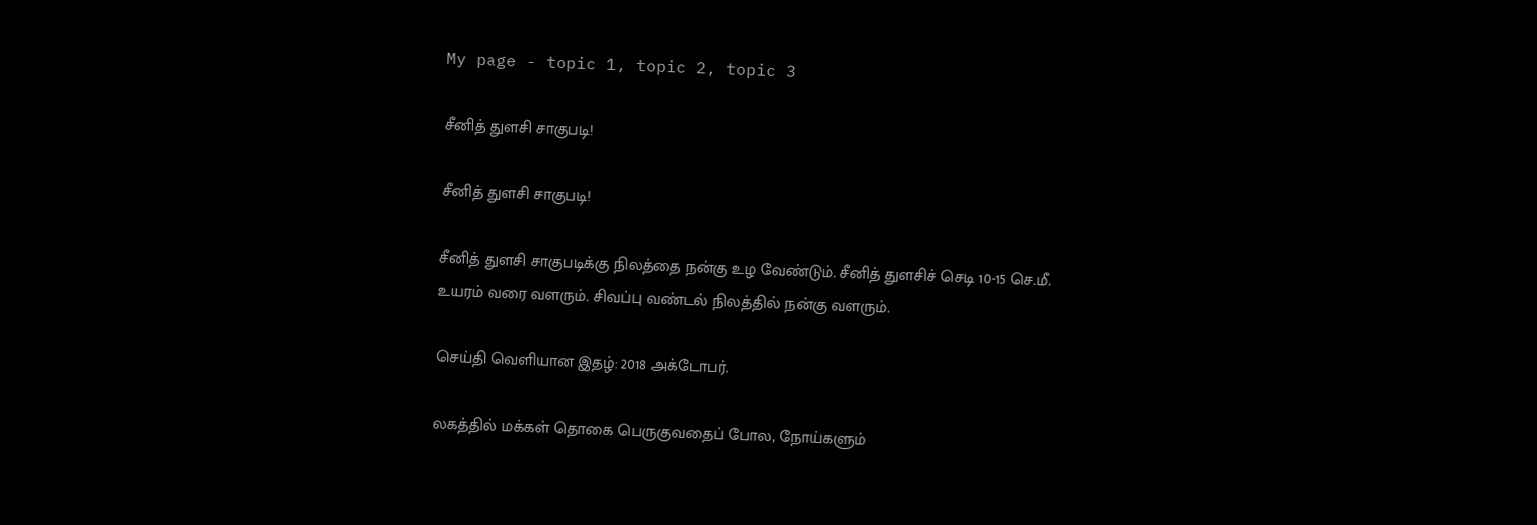My page - topic 1, topic 2, topic 3

சீனித் துளசி சாகுபடி!

சீனித் துளசி சாகுபடி!

சீனித் துளசி சாகுபடிக்கு நிலத்தை நன்கு உழ வேண்டும். சீனித் துளசிச் செடி 10-15 செ.மீ. உயரம் வரை வளரும். சிவப்பு வண்டல் நிலத்தில் நன்கு வளரும்.

செய்தி வெளியான இதழ்: 2018 அக்டோபர்.

லகத்தில் மக்கள் தொகை பெருகுவதைப் போல, நோய்களும்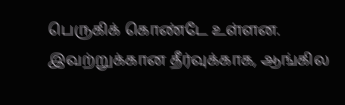பெருகிக் கொண்டே உள்ளன. இவற்றுக்கான தீர்வுக்காக, ஆங்கில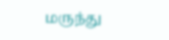மருந்து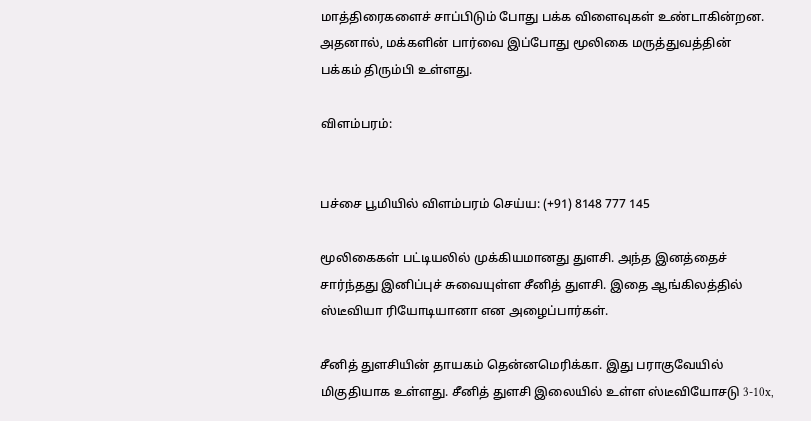மாத்திரைகளைச் சாப்பிடும் போது பக்க விளைவுகள் உண்டாகின்றன. அதனால், மக்களின் பார்வை இப்போது மூலிகை மருத்துவத்தின் பக்கம் திரும்பி உள்ளது.

விளம்பரம்:


பச்சை பூமியில் விளம்பரம் செய்ய: (+91) 8148 777 145

மூலிகைகள் பட்டியலில் முக்கியமானது துளசி. அந்த இனத்தைச் சார்ந்தது இனிப்புச் சுவையுள்ள சீனித் துளசி. இதை ஆங்கிலத்தில் ஸ்டீவியா ரியோடியானா என அழைப்பார்கள்.

சீனித் துளசியின் தாயகம் தென்னமெரிக்கா. இது பராகுவேயில் மிகுதியாக உள்ளது. சீனித் துளசி இலையில் உள்ள ஸ்டீவியோசடு 3-10x,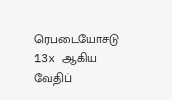ரெபடையோசடு 13x ஆகிய வேதிப்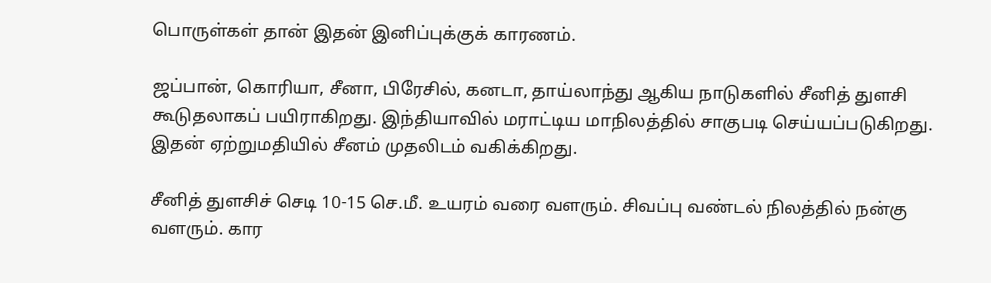பொருள்கள் தான் இதன் இனிப்புக்குக் காரணம்.

ஜப்பான், கொரியா, சீனா, பிரேசில், கனடா, தாய்லாந்து ஆகிய நாடுகளில் சீனித் துளசி கூடுதலாகப் பயிராகிறது. இந்தியாவில் மராட்டிய மாநிலத்தில் சாகுபடி செய்யப்படுகிறது. இதன் ஏற்றுமதியில் சீனம் முதலிடம் வகிக்கிறது.

சீனித் துளசிச் செடி 10-15 செ.மீ. உயரம் வரை வளரும். சிவப்பு வண்டல் நிலத்தில் நன்கு வளரும். கார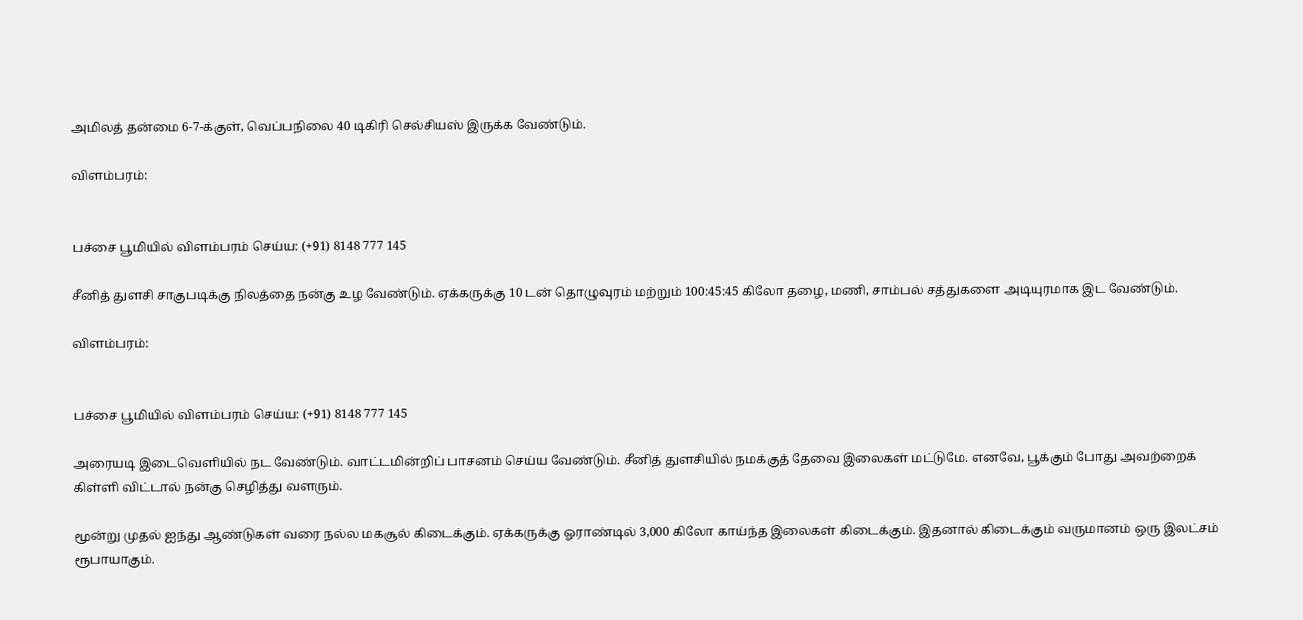அமிலத் தன்மை 6-7-க்குள், வெப்பநிலை 40 டிகிரி செல்சியஸ் இருக்க வேண்டும்.

விளம்பரம்:


பச்சை பூமியில் விளம்பரம் செய்ய: (+91) 8148 777 145

சீனித் துளசி சாகுபடிக்கு நிலத்தை நன்கு உழ வேண்டும். ஏக்கருக்கு 10 டன் தொழுவுரம் மற்றும் 100:45:45 கிலோ தழை, மணி, சாம்பல் சத்துகளை அடியுரமாக இட வேண்டும்.

விளம்பரம்:


பச்சை பூமியில் விளம்பரம் செய்ய: (+91) 8148 777 145

அரையடி இடைவெளியில் நட வேண்டும். வாட்டமின்றிப் பாசனம் செய்ய வேண்டும். சீனித் துளசியில் நமக்குத் தேவை இலைகள் மட்டுமே. எனவே, பூக்கும் போது அவற்றைக் கிள்ளி விட்டால் நன்கு செழித்து வளரும்.

மூன்று முதல் ஐந்து ஆண்டுகள் வரை நல்ல மகசூல் கிடைக்கும். ஏக்கருக்கு ஓராண்டில் 3,000 கிலோ காய்ந்த இலைகள் கிடைக்கும். இதனால் கிடைக்கும் வருமானம் ஒரு இலட்சம் ரூபாயாகும்.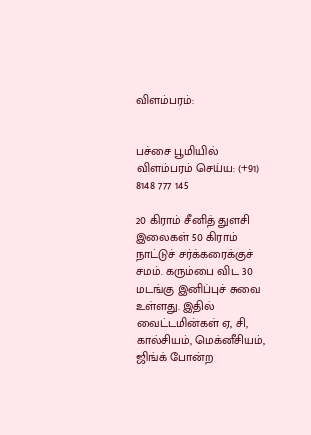விளம்பரம்:


பச்சை பூமியில் விளம்பரம் செய்ய: (+91) 8148 777 145

20 கிராம் சீனித் துளசி இலைகள் 50 கிராம் நாட்டுச் சர்க்கரைக்குச் சமம். கரும்பை விட 30 மடங்கு இனிப்புச் சுவை உள்ளது. இதில் வைட்டமின்கள் ஏ, சி, கால்சியம், மெக்னீசியம், ஜிங்க் போன்ற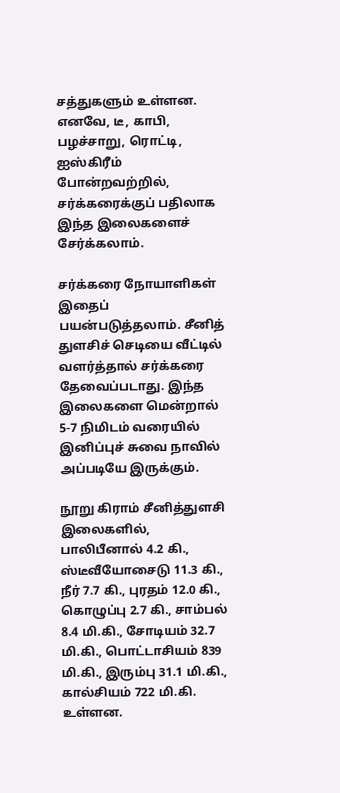சத்துகளும் உள்ளன. எனவே, டீ, காபி, பழச்சாறு, ரொட்டி, ஐஸ்கிரீம் போன்றவற்றில், சர்க்கரைக்குப் பதிலாக இந்த இலைகளைச் சேர்க்கலாம்.

சர்க்கரை நோயாளிகள் இதைப் பயன்படுத்தலாம். சீனித் துளசிச் செடியை வீட்டில் வளர்த்தால் சர்க்கரை தேவைப்படாது. இந்த இலைகளை மென்றால் 5-7 நிமிடம் வரையில் இனிப்புச் சுவை நாவில் அப்படியே இருக்கும்.

நூறு கிராம் சீனித்துளசி இலைகளில், பாலிபீனால் 4.2 கி., ஸ்டீவீயோசைடு 11.3 கி., நீர் 7.7 கி., புரதம் 12.0 கி., கொழுப்பு 2.7 கி., சாம்பல் 8.4 மி.கி., சோடியம் 32.7 மி.கி., பொட்டாசியம் 839 மி.கி., இரும்பு 31.1 மி.கி., கால்சியம் 722 மி.கி. உள்ளன.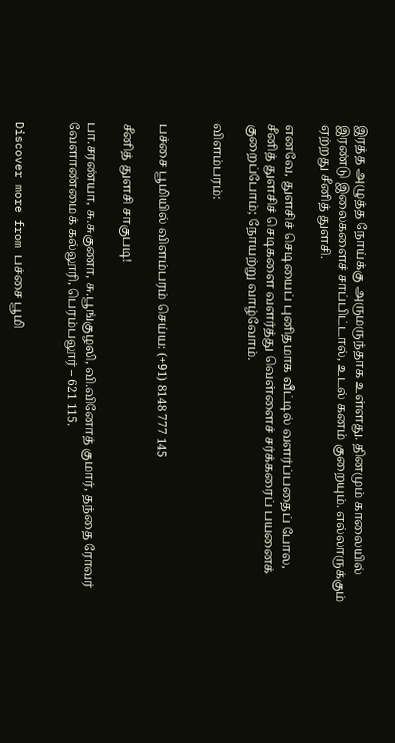இரத்த அழுத்த நோய்க்கு அருமருந்தாக உள்ளது. தினமும் காலையில் இரண்டு இலைகளைச் சாப்பிட்டால், உடல் கனம் குறையும். எல்லாருக்கும் ஏற்றது சீனித் துளசி.

எனவே, துளசிச் செடியைப் புனிதமாக வீட்டில் வளர்ப்பதைப் போல, சீனித் துளசிச் செடிகளை வளர்த்து வெள்ளைச் சர்க்கரைப் பயனைக் குறைப்போம்; நோயற்று வாழ்வோம்.

விளம்பரம்:


பச்சை பூமியில் விளம்பரம் செய்ய: (+91) 8148 777 145

சீனித் துளசி சாகுபடி!

பா.சரண்யா, சு.சுகுணா, சு.பூங்குழலி, வி.வினோத் குமார், தந்தை ரோவர் வேளாண்மைக் கல்லூரி, பெரம்பலூர் – 621 115.


Discover more from பச்சை பூமி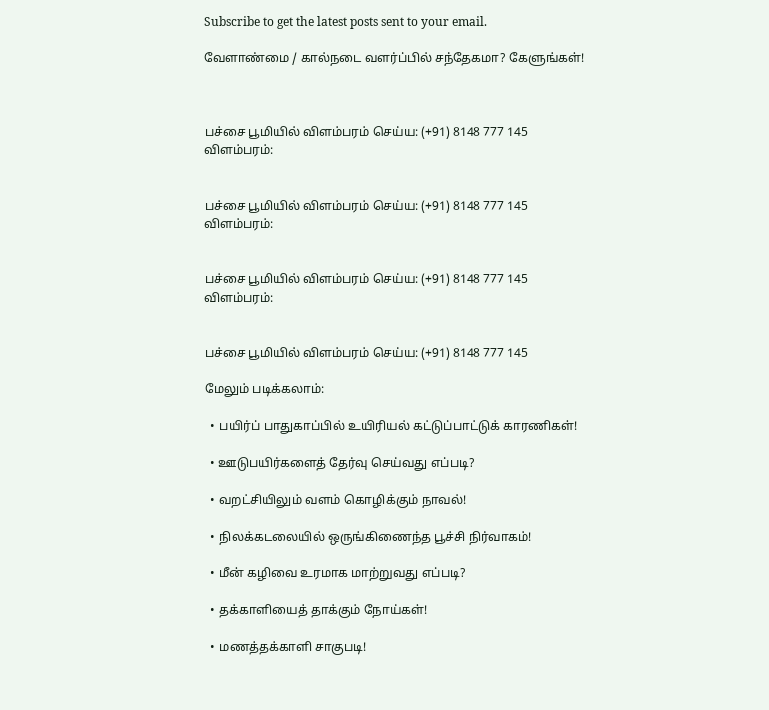Subscribe to get the latest posts sent to your email.

வேளாண்மை / கால்நடை வளர்ப்பில் சந்தேகமா? கேளுங்கள்!



பச்சை பூமியில் விளம்பரம் செய்ய: (+91) 8148 777 145
விளம்பரம்:


பச்சை பூமியில் விளம்பரம் செய்ய: (+91) 8148 777 145
விளம்பரம்:


பச்சை பூமியில் விளம்பரம் செய்ய: (+91) 8148 777 145
விளம்பரம்:


பச்சை பூமியில் விளம்பரம் செய்ய: (+91) 8148 777 145

மேலும் படிக்கலாம்:

  • பயிர்ப் பாதுகாப்பில் உயிரியல் கட்டுப்பாட்டுக் காரணிகள்!

  • ஊடுபயிர்களைத் தேர்வு செய்வது எப்படி?

  • வறட்சியிலும் வளம் கொழிக்கும் நாவல்!

  • நிலக்கடலையில் ஒருங்கிணைந்த பூச்சி நிர்வாகம்!

  • மீன் கழிவை உரமாக மாற்றுவது எப்படி?

  • தக்காளியைத் தாக்கும் நோய்கள்!

  • மணத்தக்காளி சாகுபடி!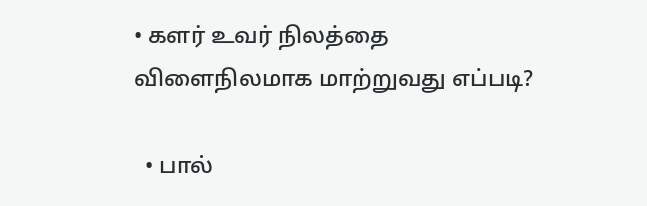• களர் உவர் நிலத்தை விளைநிலமாக மாற்றுவது எப்படி?

  • பால்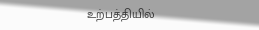உற்பத்தியில்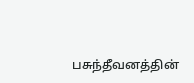பசுந்தீவனத்தின்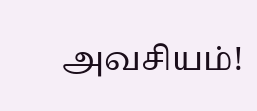அவசியம்!